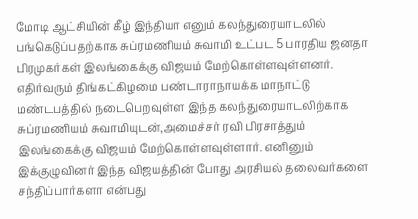மோடி ஆட்சியின் கீழ் இந்தியா எனும் கலந்துரையாடலில் பங்கெடுப்பதற்காக சுப்ரமணியம் சுவாமி உட்பட 5 பாரதிய ஜனதா பிரமுகர்கள் இலங்கைக்கு விஜயம் மேற்கொள்ளவுள்ளனர்.
எதிர்வரும் திங்கட்கிழமை பண்டாராநாயக்க மாநாட்டு மண்டபத்தில் நடைபெறவுள்ள இந்த கலந்துரையாடலிற்காக சுப்ரமணியம் சுவாமியுடன்,அமைச்சர் ரவி பிரசாத்தும் இலங்கைக்கு விஜயம் மேற்கொள்ளவுள்ளார். எனினும் இக்குழுவினர் இந்த விஜயத்தின் போது அரசியல் தலைவர்களை சந்திப்பார்களா என்பது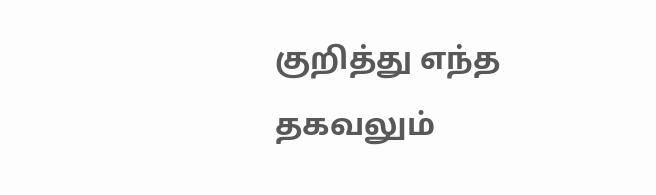குறித்து எந்த தகவலும்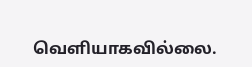வெளியாகவில்லை.